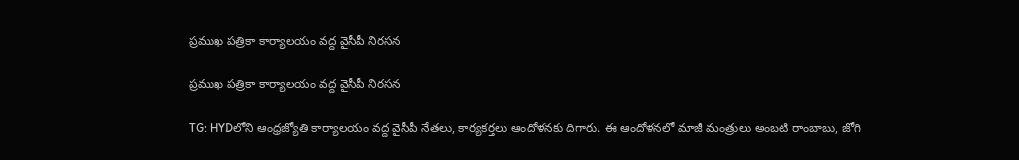ప్రముఖ పత్రికా కార్యాలయం వద్ద వైసీపీ నిరసన

ప్రముఖ పత్రికా కార్యాలయం వద్ద వైసీపీ నిరసన

TG: HYDలోని ఆంధ్రజ్యోతి కార్యాలయం వద్ద వైసీపీ నేతలు, కార్యకర్తలు ఆందోళనకు దిగారు. ఈ ఆందోళనలో మాజీ మంత్రులు అంబటి రాంబాబు, జోగి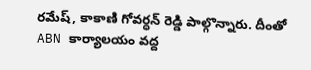రమేష్, కాకాణి గోవర్ధన్ రెడ్డి పాల్గొన్నారు. దీంతో ABN కార్యాలయం వద్ద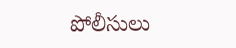పోలీసులు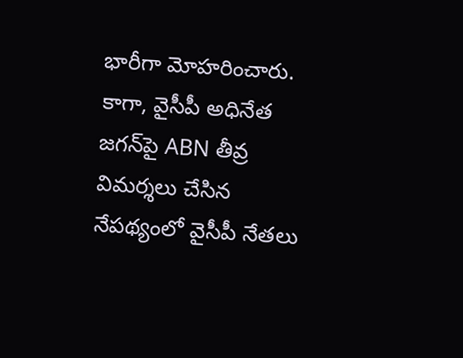భారీగా మోహరించారు. కాగా, వైసీపీ అధినేత జగన్‌పై ABN తీవ్ర విమర్శలు చేసిన నేపథ్యంలో వైసీపీ నేతలు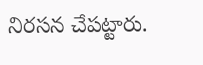నిరసన చేపట్టారు.